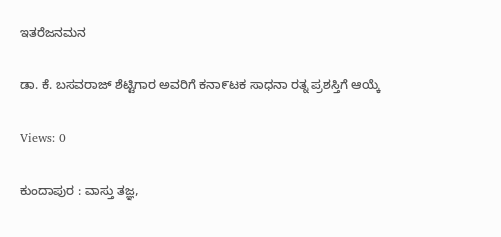ಇತರೆಜನಮನ

ಡಾ. ಕೆ. ಬಸವರಾಜ್ ಶೆಟ್ಟಿಗಾರ ಅವರಿಗೆ ಕನಾ೯ಟಕ ಸಾಧನಾ ರತ್ನ ಪ್ರಶಸ್ತಿಗೆ ಆಯ್ಕೆ

Views: 0

ಕುಂದಾಪುರ : ವಾಸ್ತು ತಜ್ಞ,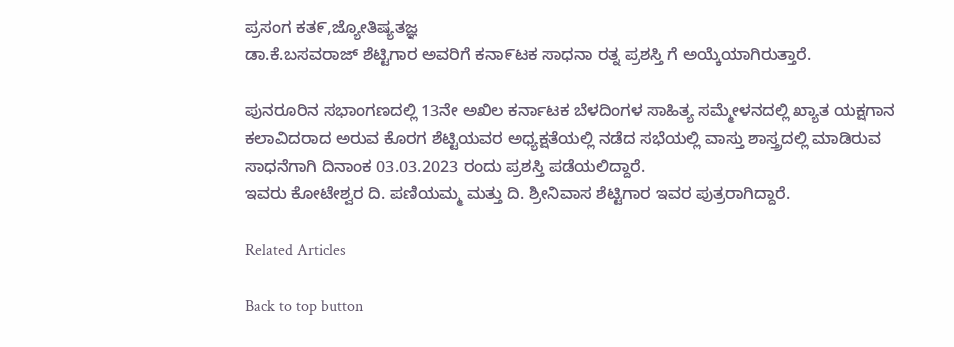ಪ್ರಸಂಗ ಕತ೯,ಜ್ಯೋತಿಷ್ಯತಜ್ಞ
ಡಾ.ಕೆ.ಬಸವರಾಜ್ ಶೆಟ್ಟಿಗಾರ ಅವರಿಗೆ ಕನಾ೯ಟಕ ಸಾಧನಾ ರತ್ನ ಪ್ರಶಸ್ತಿ ಗೆ ಅಯ್ಕೆಯಾಗಿರುತ್ತಾರೆ.

ಪುನರೂರಿನ ಸಭಾಂಗಣದಲ್ಲಿ 13ನೇ ಅಖಿಲ ಕರ್ನಾಟಕ ಬೆಳದಿಂಗಳ ಸಾಹಿತ್ಯ ಸಮ್ಮೇಳನದಲ್ಲಿ ಖ್ಯಾತ ಯಕ್ಷಗಾನ ಕಲಾವಿದರಾದ ಅರುವ ಕೊರಗ ಶೆಟ್ಟಿಯವರ ಅಧ್ಯಕ್ಷತೆಯಲ್ಲಿ ನಡೆದ ಸಭೆಯಲ್ಲಿ ವಾಸ್ತು ಶಾಸ್ತ್ರದಲ್ಲಿ ಮಾಡಿರುವ ಸಾಧನೆಗಾಗಿ ದಿನಾಂಕ 03.03.2023 ರಂದು ಪ್ರಶಸ್ತಿ ಪಡೆಯಲಿದ್ದಾರೆ.
ಇವರು ಕೋಟೇಶ್ವರ ದಿ. ಪಣಿಯಮ್ಮ ಮತ್ತು ದಿ. ಶ್ರೀನಿವಾಸ ಶೆಟ್ಟಿಗಾರ ಇವರ ಪುತ್ರರಾಗಿದ್ದಾರೆ.

Related Articles

Back to top button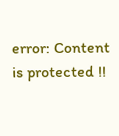error: Content is protected !!